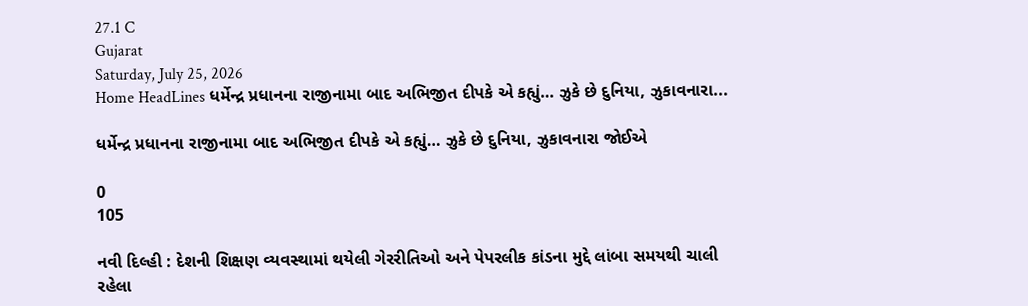27.1 C
Gujarat
Saturday, July 25, 2026
Home HeadLines ધર્મેન્દ્ર પ્રધાનના રાજીનામા બાદ અભિજીત દીપકે એ કહ્યું… ઝુકે છે દુનિયા, ઝુકાવનારા...

ધર્મેન્દ્ર પ્રધાનના રાજીનામા બાદ અભિજીત દીપકે એ કહ્યું… ઝુકે છે દુનિયા, ઝુકાવનારા જોઈએ

0
105

નવી દિલ્હી : દેશની શિક્ષણ વ્યવસ્થામાં થયેલી ગેરરીતિઓ અને પેપરલીક કાંડના મુદ્દે લાંબા સમયથી ચાલી રહેલા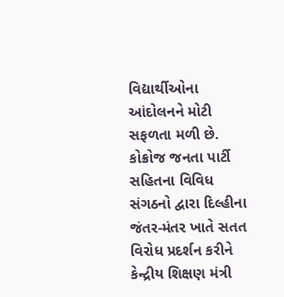વિદ્યાર્થીઓના આંદોલનને મોટી સફળતા મળી છે. કોક્રોજ જનતા પાર્ટી સહિતના વિવિધ સંગઠનો દ્વારા દિલ્હીના જંતર-મંતર ખાતે સતત વિરોધ પ્રદર્શન કરીને કેન્દ્રીય શિક્ષણ મંત્રી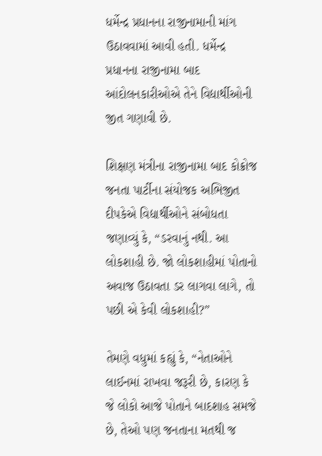ધર્મેન્દ્ર પ્રધાનના રાજીનામાની માંગ ઉઠાવવામાં આવી હતી. ધર્મેન્દ્ર પ્રધાનના રાજીનામા બાદ આંદોલનકારીઓએ તેને વિદ્યાર્થીઓની જીત ગણાવી છે.

શિક્ષણ મંત્રીના રાજીનામા બાદ કોક્રોજ જનતા પાર્ટીના સંયોજક અભિજીત દીપકેએ વિદ્યાર્થીઓને સંબોધતા જણાવ્યું કે, “ડરવાનું નથી. આ લોકશાહી છે. જો લોકશાહીમાં પોતાનો અવાજ ઉઠાવતા ડર લાગવા લાગે, તો પછી એ કેવી લોકશાહી?”

તેમણે વધુમાં કહ્યું કે, “નેતાઓને લાઈનમાં રાખવા જરૂરી છે, કારણ કે જે લોકો આજે પોતાને બાદશાહ સમજે છે, તેઓ પણ જનતાના મતથી જ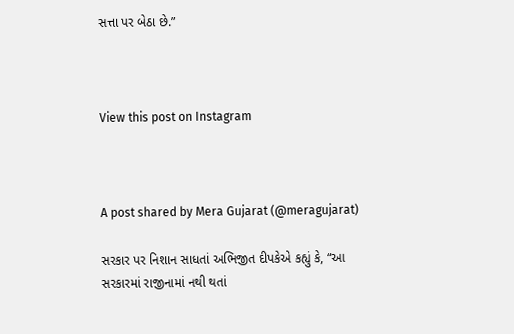સત્તા પર બેઠા છે.”



View this post on Instagram



A post shared by Mera Gujarat (@meragujarat)

સરકાર પર નિશાન સાધતાં અભિજીત દીપકેએ કહ્યું કે, “આ સરકારમાં રાજીનામાં નથી થતાં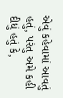એવું કહેવામાં આવતું હતું, પરંતુ અમે કહી દીધું હતું કે,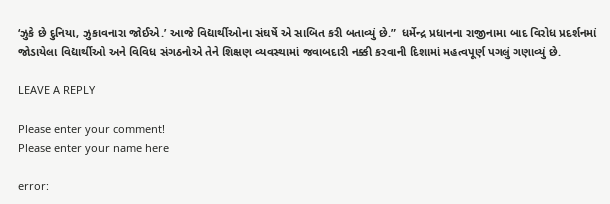‘ઝુકે છે દુનિયા, ઝુકાવનારા જોઈએ.’ આજે વિદ્યાર્થીઓના સંઘર્ષે એ સાબિત કરી બતાવ્યું છે.”  ધર્મેન્દ્ર પ્રધાનના રાજીનામા બાદ વિરોધ પ્રદર્શનમાં જોડાયેલા વિદ્યાર્થીઓ અને વિવિધ સંગઠનોએ તેને શિક્ષણ વ્યવસ્થામાં જવાબદારી નક્કી કરવાની દિશામાં મહત્વપૂર્ણ પગલું ગણાવ્યું છે.

LEAVE A REPLY

Please enter your comment!
Please enter your name here

error: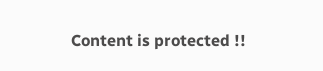Content is protected !!